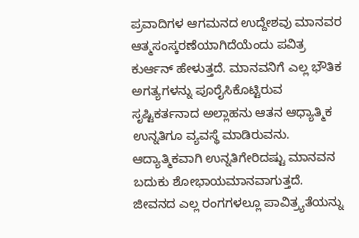ಪ್ರವಾದಿಗಳ ಆಗಮನದ ಉದ್ದೇಶವು ಮಾನವರ ಆತ್ಮಸಂಸ್ಕರಣೆಯಾಗಿದೆಯೆಂದು ಪವಿತ್ರ ಕುರ್ಆನ್ ಹೇಳುತ್ತದೆ. ಮಾನವನಿಗೆ ಎಲ್ಲ ಭೌತಿಕ ಅಗತ್ಯಗಳನ್ನು ಪೂರೈಸಿಕೊಟ್ಟಿರುವ ಸೃಷ್ಟಿಕರ್ತನಾದ ಅಲ್ಲಾಹನು ಆತನ ಆಧ್ಯಾತ್ಮಿಕ ಉನ್ನತಿಗೂ ವ್ಯವಸ್ಥೆ ಮಾಡಿರುವನು. ಆದ್ಯಾತ್ಮಿಕವಾಗಿ ಉನ್ನತಿಗೇರಿದಷ್ಟು ಮಾನವನ ಬದುಕು ಶೋಭಾಯಮಾನವಾಗುತ್ತದೆ. ಜೀವನದ ಎಲ್ಲ ರಂಗಗಳಲ್ಲೂ ಪಾವಿತ್ರ್ಯತೆಯನ್ನು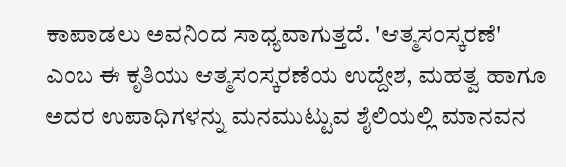ಕಾಪಾಡಲು ಅವನಿಂದ ಸಾಧ್ಯವಾಗುತ್ತದೆ. 'ಆತ್ಮಸಂಸ್ಕರಣೆ' ಎಂಬ ಈ ಕೃತಿಯು ಆತ್ಮಸಂಸ್ಕರಣೆಯ ಉದ್ದೇಶ, ಮಹತ್ವ ಹಾಗೂ ಅದರ ಉಪಾಧಿಗಳನ್ನು ಮನಮುಟ್ಟುವ ಶೈಲಿಯಲ್ಲಿ ಮಾನವನ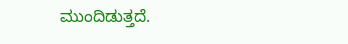ಮುಂದಿಡುತ್ತದೆ.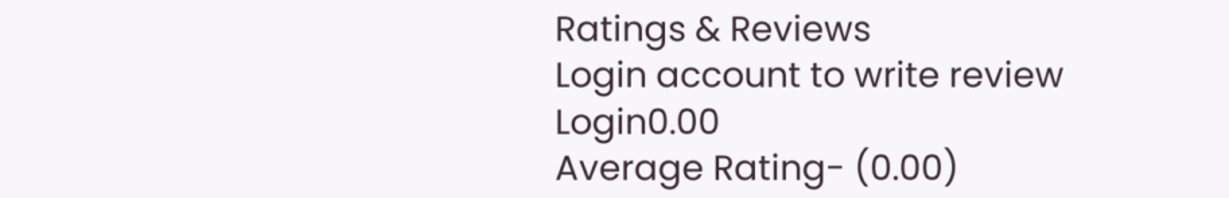Ratings & Reviews
Login account to write review
Login0.00
Average Rating- (0.00)